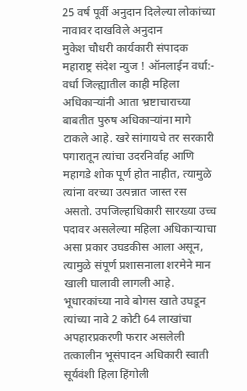25 वर्ष पूर्वी अनुदान दिलेल्या लोकांच्या नावावर दाखविले अनुदान
मुकेश चौधरी कार्यकारी संपादक
महाराष्ट्र संदेश न्युज ! ऑनलाईन वर्धा:- वर्धा जिल्ह्यातील काही महिला अधिकाऱ्यांनी आता भ्रष्टाचाराच्या बाबतीत पुरुष अधिकाऱ्यांना मागे टाकले आहे. खरे सांगायचे तर सरकारी पगारातून त्यांचा उदरनिर्वाह आणि महागडे शोक पूर्ण होत नाहीत, त्यामुळे त्यांना वरच्या उत्पन्नात जास्त रस असतो. उपजिल्हाधिकारी सारख्या उच्च पदावर असलेल्या महिला अधिकाऱ्याचा असा प्रकार उघडकीस आला असून, त्यामुळे संपूर्ण प्रशासनाला शरमेने मान खाली घालावी लागली आहे.
भूधारकांच्या नावे बोगस खाते उघडून त्यांच्या नावे 2 कोटी 64 लाखांचा अपहारप्रकरणी फरार असलेली तत्कालीन भूसंपादन अधिकारी स्वाती सूर्यवंशी हिला हिंगोली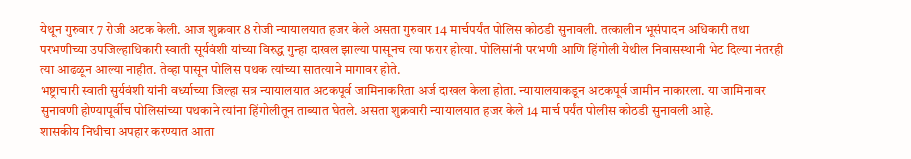येथून गुरुवार 7 रोजी अटक केली. आज शुक्रवार 8 रोजी न्यायालयात हजर केले असता गुरुवार 14 मार्चपर्यंत पोलिस कोठडी सुनावली. तत्कालीन भूसंपादन अधिकारी तथा परभणीच्या उपजिल्हाधिकारी स्वाती सूर्यवंशी यांच्या विरुद्ध गुन्हा दाखल झाल्या पासूनच त्या फरार होत्या. पोलिसांनी परभणी आणि हिंगोली येथील निवासस्थानी भेट दिल्या नंतरही त्या आढळून आल्या नाहीत. तेव्हा पासून पोलिस पथक त्यांच्या सातत्याने मागावर होते.
भष्ट्राचारी स्वाती सुर्यवंशी यांनी वर्ध्याच्या जिल्हा सत्र न्यायालयात अटकपूर्व जामिनाकरिता अर्ज दाखल केला होता. न्यायालयाकडून अटकपूर्व जामीन नाकारला. या जामिनावर सुनावणी होण्यापूर्वीच पोलिसांच्या पथकाने त्यांना हिंगोलीतून ताब्यात घेतले. असता शुक्रवारी न्यायालयात हजर केले 14 मार्च पर्यंत पोलीस कोठडी सुनावली आहे.
शासकीय निधीचा अपहार करण्यात आता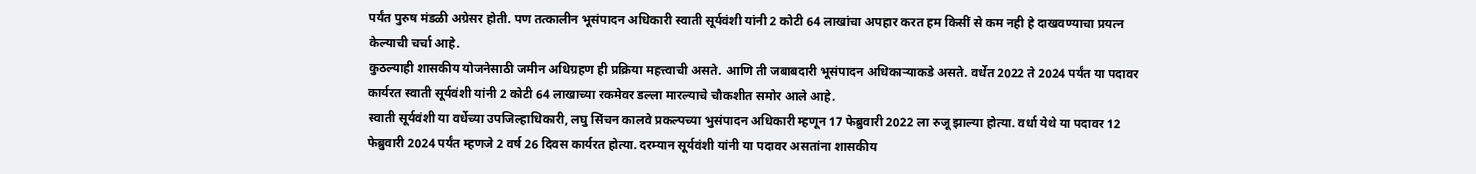पर्यंत पुरुष मंडळी अग्रेसर होती. पण तत्कालीन भूसंपादन अधिकारी स्वाती सूर्यवंशी यांनी 2 कोटी 64 लाखांचा अपहार करत हम किसीं से कम नही हे दाखवण्याचा प्रयत्न केल्याची चर्चा आहे.
कुठल्याही शासकीय योजनेसाठी जमीन अधिग्रहण ही प्रक्रिया महत्त्वाची असते. आणि ती जबाबदारी भूसंपादन अधिकाऱ्याकडे असते. वर्धेत 2022 ते 2024 पर्यंत या पदावर कार्यरत स्वाती सूर्यवंशी यांनी 2 कोटी 64 लाखाच्या रकमेवर डल्ला मारल्याचे चौकशीत समोर आले आहे.
स्वाती सूर्यवंशी या वर्धेच्या उपजिल्हाधिकारी, लघु सिंचन कालवे प्रकल्पच्या भुसंपादन अधिकारी म्हणून 17 फेब्रुवारी 2022 ला रुजू झाल्या होत्या. वर्धा येथे या पदावर 12 फेब्रुवारी 2024 पर्यंत म्हणजे 2 वर्ष 26 दिवस कार्यरत होत्या. दरम्यान सूर्यवंशी यांनी या पदावर असतांना शासकीय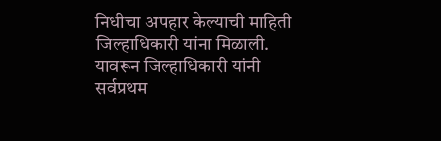निधीचा अपहार केल्याची माहिती जिल्हाधिकारी यांना मिळाली. यावरून जिल्हाधिकारी यांनी सर्वप्रथम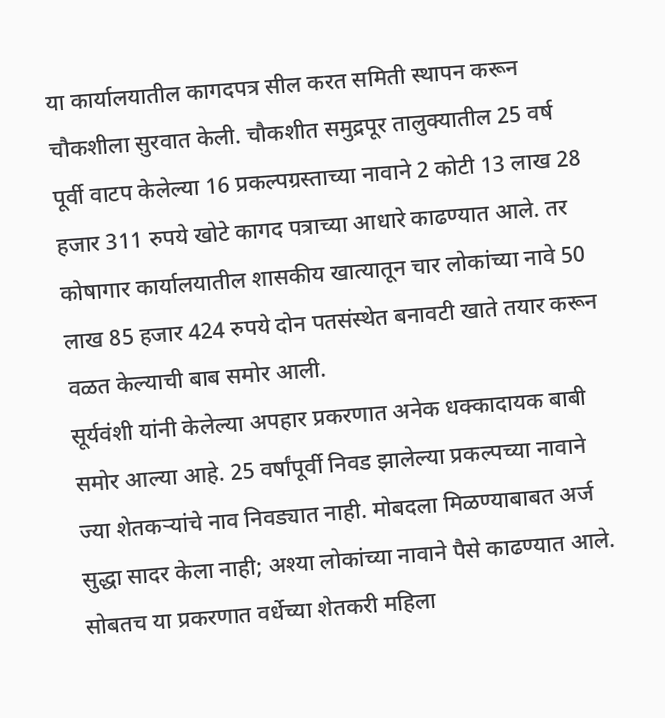या कार्यालयातील कागदपत्र सील करत समिती स्थापन करून चौकशीला सुरवात केली. चौकशीत समुद्रपूर तालुक्यातील 25 वर्ष पूर्वी वाटप केलेल्या 16 प्रकल्पग्रस्ताच्या नावाने 2 कोटी 13 लाख 28 हजार 311 रुपये खोटे कागद पत्राच्या आधारे काढण्यात आले. तर कोषागार कार्यालयातील शासकीय खात्यातून चार लोकांच्या नावे 50 लाख 85 हजार 424 रुपये दोन पतसंस्थेत बनावटी खाते तयार करून वळत केल्याची बाब समोर आली.
सूर्यवंशी यांनी केलेल्या अपहार प्रकरणात अनेक धक्कादायक बाबी समोर आल्या आहे. 25 वर्षांपूर्वी निवड झालेल्या प्रकल्पच्या नावाने ज्या शेतकऱ्यांचे नाव निवड्यात नाही. मोबदला मिळण्याबाबत अर्ज सुद्धा सादर केला नाही; अश्या लोकांच्या नावाने पैसे काढण्यात आले. सोबतच या प्रकरणात वर्धेच्या शेतकरी महिला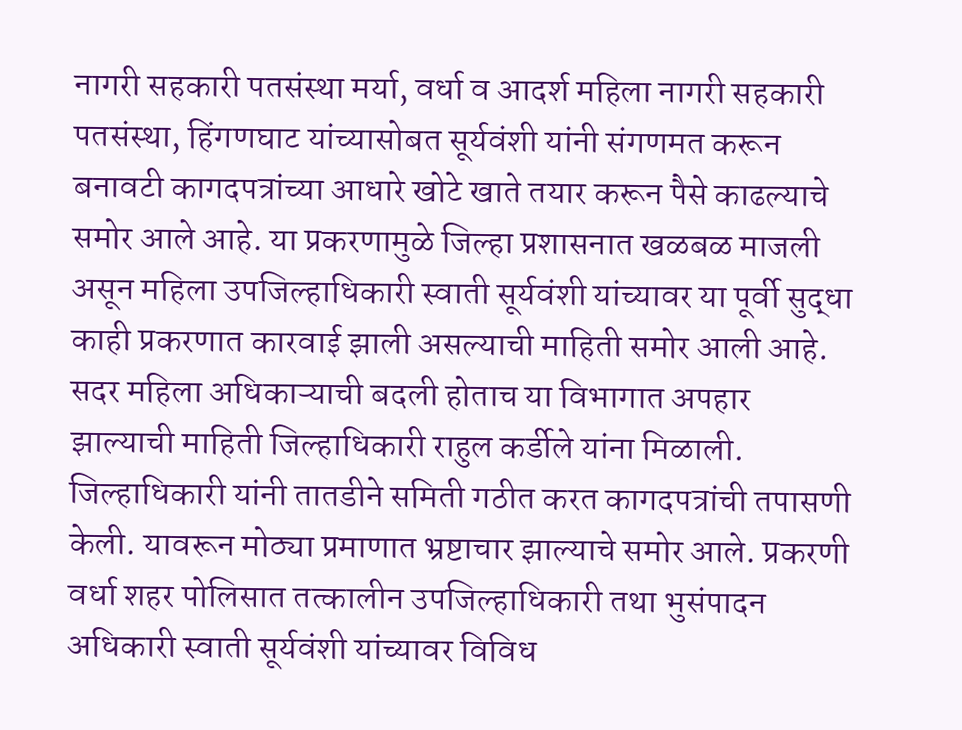नागरी सहकारी पतसंस्था मर्या, वर्धा व आदर्श महिला नागरी सहकारी पतसंस्था, हिंगणघाट यांच्यासोबत सूर्यवंशी यांनी संगणमत करून बनावटी कागदपत्रांच्या आधारे खोटे खाते तयार करून पैसे काढल्याचे समोर आले आहे. या प्रकरणामुळे जिल्हा प्रशासनात खळबळ माजली असून महिला उपजिल्हाधिकारी स्वाती सूर्यवंशी यांच्यावर या पूर्वी सुद्धा काही प्रकरणात कारवाई झाली असल्याची माहिती समोर आली आहे.
सदर महिला अधिकाऱ्याची बदली होताच या विभागात अपहार झाल्याची माहिती जिल्हाधिकारी राहुल कर्डीले यांना मिळाली. जिल्हाधिकारी यांनी तातडीने समिती गठीत करत कागदपत्रांची तपासणी केली. यावरून मोठ्या प्रमाणात भ्रष्टाचार झाल्याचे समोर आले. प्रकरणी वर्धा शहर पोलिसात तत्कालीन उपजिल्हाधिकारी तथा भुसंपादन अधिकारी स्वाती सूर्यवंशी यांच्यावर विविध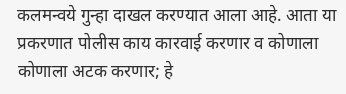कलमन्वये गुन्हा दाखल करण्यात आला आहे. आता या प्रकरणात पोलीस काय कारवाई करणार व कोणाला कोणाला अटक करणार; हे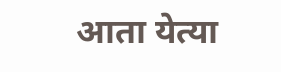आता येत्या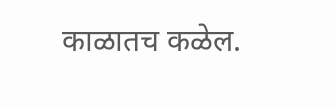काळातच कळेल.